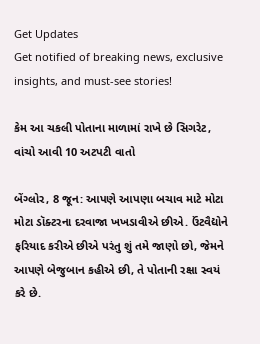Get Updates
Get notified of breaking news, exclusive insights, and must-see stories!

કેમ આ ચકલી પોતાના માળામાં રાખે છે સિગરેટ, વાંચો આવી 10 અટપટી વાતો

બેંગ્લોર, 8 જૂન: આપણે આપણા બચાવ માટે મોટા મોટા ડૉક્ટરના દરવાજા ખખડાવીએ છીએ. ઉંટવૈદ્યોને ફરિયાદ કરીએ છીએ પરંતુ શું તમે જાણો છો, જેમને આપણે બેજુબાન કહીએ છી, તે પોતાની રક્ષા સ્વયં કરે છે.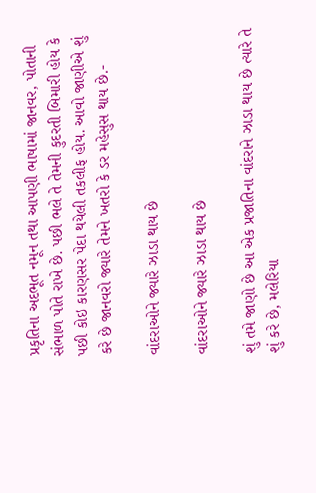પ્રકૃતિના અદભૂત નમૂન તથા આપણી ભાષામાં જાનવર, પોતાની સંભાળ પોતે રાખે છે. પછી ભલે તે તેમની કુદરતી બિમારી હોય કે પછી કોઇ કારણસર પેદા થયેલી તકલીફ હોય. આવો જાણીએ શું કરે છે જાનવરો જ્યારે તેમને ખતરો કે ડર મહેસુસ થાય છે.-

વાંદરાઓને જ્યારે ઝાડા થાય છે

વાંદરાઓને જ્યારે ઝાડા થાય છે

શું તમે જાણો છે આ એક પ્રજાતિના વાંદરાને ઝાડા થાય છે ત્યારે તે શું કરે છે, મલેરિયા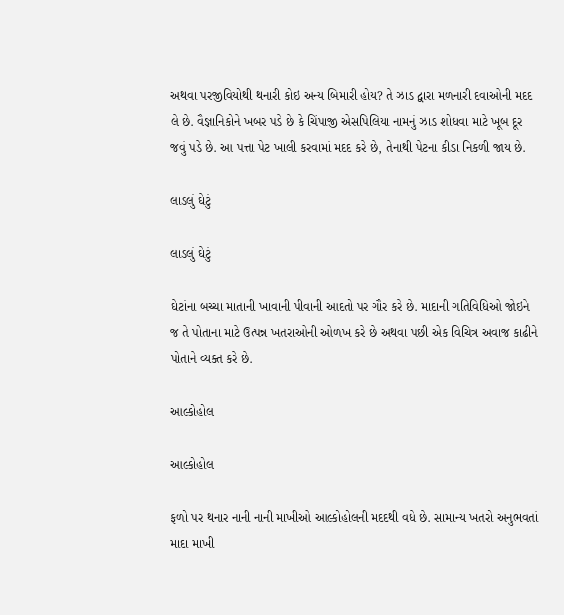અથવા પરજીવિયોથી થનારી કોઇ અન્ય બિમારી હોય? તે ઝાડ દ્વારા મળનારી દવાઓની મદદ લે છે. વૈજ્ઞાનિકોને ખબર પડે છે કે ચિંપાજી એસપિલિયા નામનું ઝાડ શોધવા માટે ખૂબ દૂર જવું પડે છે. આ પત્તા પેટ ખાલી કરવામાં મદદ કરે છે, તેનાથી પેટના કીડા નિકળી જાય છે.

લાડલું ઘેટું

લાડલું ઘેટું

ઘેટાંના બચ્ચા માતાની ખાવાની પીવાની આદતો પર ગૌર કરે છે. માદાની ગતિવિધિઓ જોઇને જ તે પોતાના માટે ઉત્પન્ન ખતરાઓની ઓળખ કરે છે અથવા પછી એક વિચિત્ર અવાજ કાઢીને પોતાને વ્યક્ત કરે છે.

આલ્કોહોલ

આલ્કોહોલ

ફળો પર થનાર નાની નાની માખીઓ આલ્કોહોલની મદદથી વધે છે. સામાન્ય ખતરો અનુભવતાં માદા માખી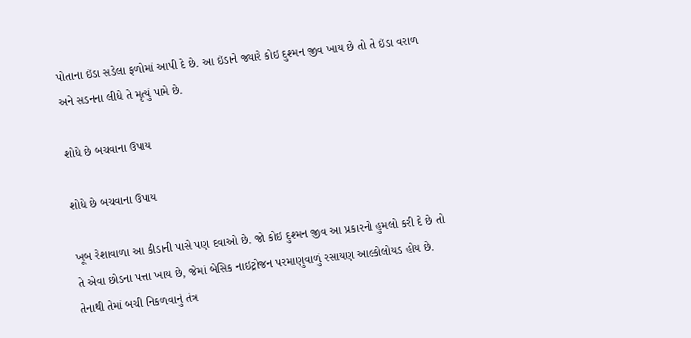પોતાના ઇંડા સડેલા ફળોમાં આપી દે છે. આ ઇંડાને જ્યારે કોઇ દુશ્મન જીવ ખાય છે તો તે ઇંડા વરાળ અને સડનના લીધે તે મૃત્યું પામે છે.

શોધે છે બચવાના ઉપાય

શોધે છે બચવાના ઉપાય

ખૂબ રેશાવાળા આ કીડાની પાસે પણ દવાઓ છે. જો કોઇ દુશ્મન જીવ આ પ્રકારનો હુમલો કરી દે છે તો તે એવા છોડના પત્તા ખાય છે, જેમાં બેસિક નાઇટ્રોજન પરમાણુવાળું રસાયણ આલ્કોલોયડ હોય છે. તેનાથી તેમાં બચી નિકળવાનું તંત્ર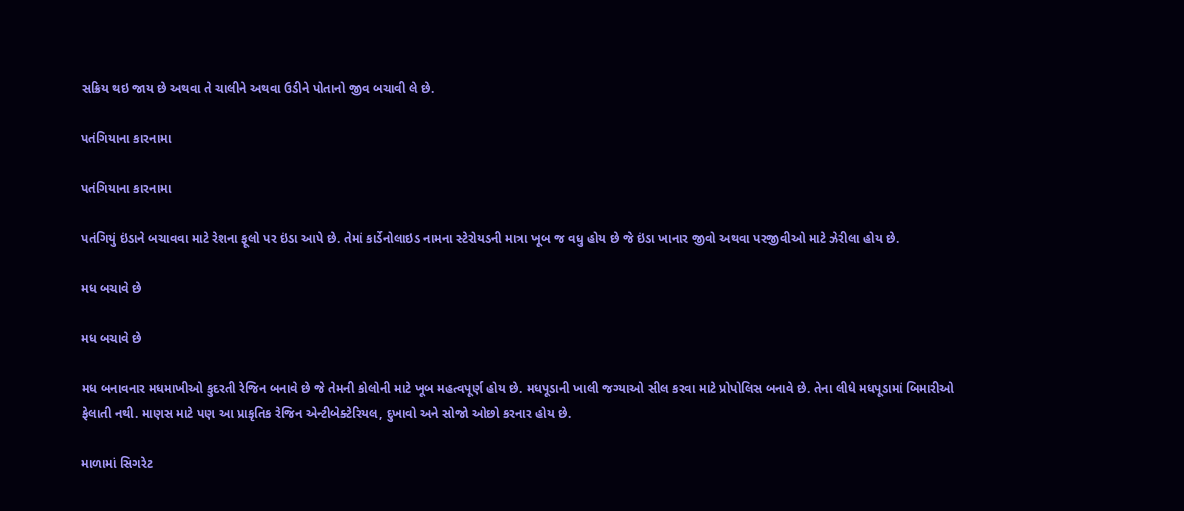સક્રિય થઇ જાય છે અથવા તે ચાલીને અથવા ઉડીને પોતાનો જીવ બચાવી લે છે.

પતંગિયાના કારનામા

પતંગિયાના કારનામા

પતંગિયું ઇંડાને બચાવવા માટે રેશના ફૂલો પર ઇંડા આપે છે. તેમાં કાર્ડેનોલાઇડ નામના સ્ટેરોયડની માત્રા ખૂબ જ વધુ હોય છે જે ઇંડા ખાનાર જીવો અથવા પરજીવીઓ માટે ઝેરીલા હોય છે.

મધ બચાવે છે

મધ બચાવે છે

મધ બનાવનાર મધમાખીઓ કુદરતી રેજિન બનાવે છે જે તેમની કોલોની માટે ખૂબ મહત્વપૂર્ણ હોય છે. મધપૂડાની ખાલી જગ્યાઓ સીલ કરવા માટે પ્રોપોલિસ બનાવે છે. તેના લીધે મધપૂડામાં બિમારીઓ ફેલાતી નથી. માણસ માટે પણ આ પ્રાકૃતિક રેજિન એન્ટીબેક્ટેરિયલ, દુખાવો અને સોજો ઓછો કરનાર હોય છે.

માળામાં સિગરેટ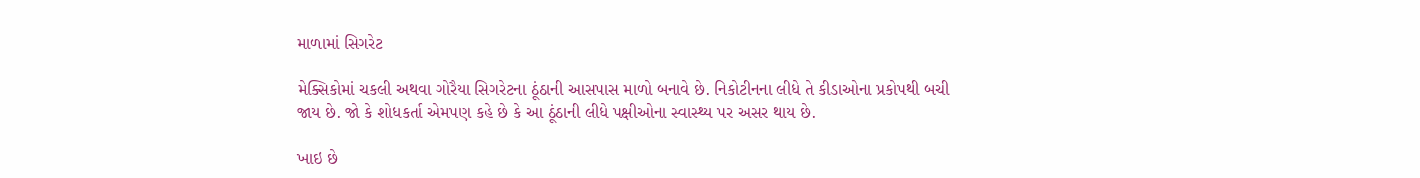માળામાં સિગરેટ

મેક્સિકોમાં ચકલી અથવા ગોરૈયા સિગરેટના ઠૂંઠાની આસપાસ માળો બનાવે છે. નિકોટીનના લીધે તે કીડાઓના પ્રકોપથી બચી જાય છે. જો કે શોધકર્તા એમપણ કહે છે કે આ ઠૂંઠાની લીધે પક્ષીઓના સ્વાસ્થ્ય પર અસર થાય છે.

ખાઇ છે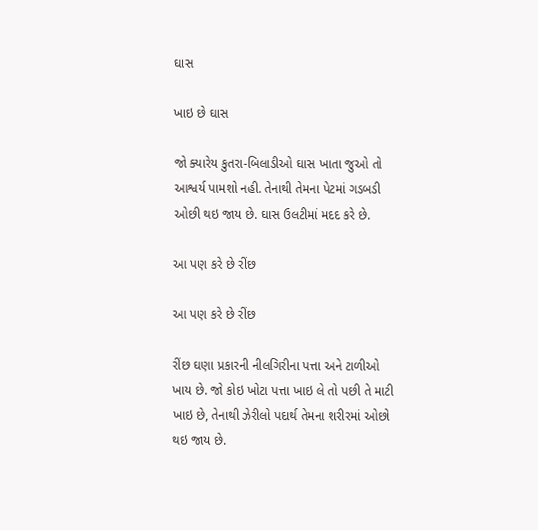ઘાસ

ખાઇ છે ઘાસ

જો ક્યારેય કુતરા-બિલાડીઓ ઘાસ ખાતા જુઓ તો આશ્વર્ય પામશો નહી. તેનાથી તેમના પેટમાં ગડબડી ઓછી થઇ જાય છે. ઘાસ ઉલટીમાં મદદ કરે છે.

આ પણ કરે છે રીંછ

આ પણ કરે છે રીંછ

રીંછ ઘણા પ્રકારની નીલગિરીના પત્તા અને ટાળીઓ ખાય છે. જો કોઇ ખોટા પત્તા ખાઇ લે તો પછી તે માટી ખાઇ છે, તેનાથી ઝેરીલો પદાર્થ તેમના શરીરમાં ઓછો થઇ જાય છે.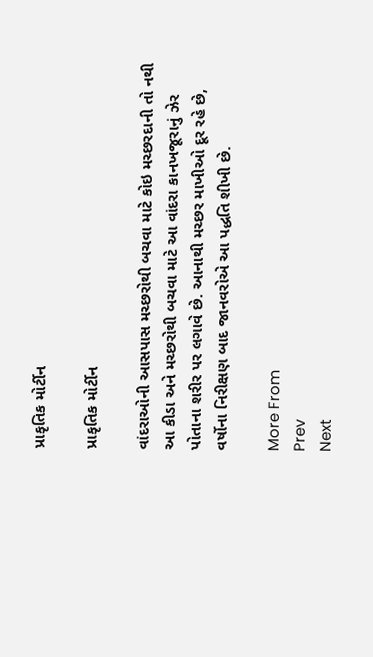પ્રાકૃતિક મોર્ટીન

પ્રાકૃતિક મોર્ટીન

વાંદરાઓની આસપાસ મચ્છરોથી બચવા માટે કોઇ મચ્છરદાની તો નથી આ કીડા અને મચ્છરોથી બચવા માટે આ વાંદરા કાનખજૂરાનું ઝેર પોતાના શરીર પર લગાવે છે. આનાથી મચ્છર માખીઓ દૂર રહે છે, વર્ષોના નિરીક્ષણ બાદ જાનવરોએ આ પદ્ધતિ શીખી છે.

More From
Prev
Next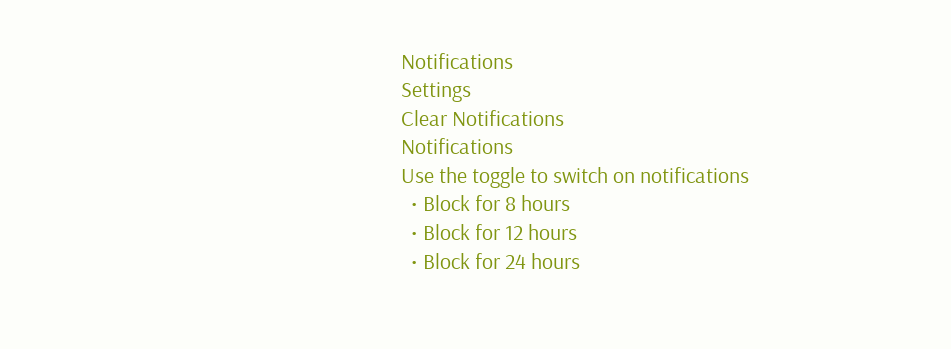Notifications
Settings
Clear Notifications
Notifications
Use the toggle to switch on notifications
  • Block for 8 hours
  • Block for 12 hours
  • Block for 24 hours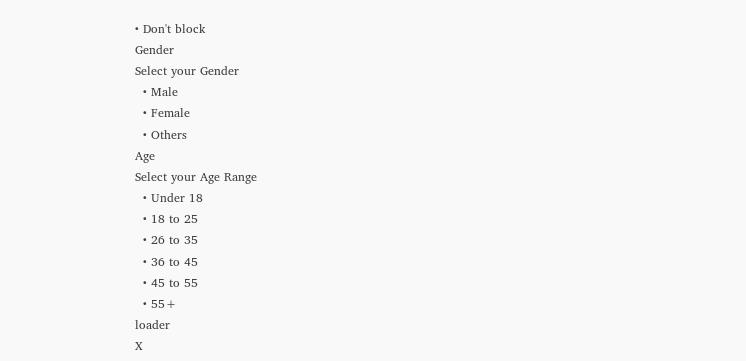• Don't block
Gender
Select your Gender
  • Male
  • Female
  • Others
Age
Select your Age Range
  • Under 18
  • 18 to 25
  • 26 to 35
  • 36 to 45
  • 45 to 55
  • 55+
loader
X